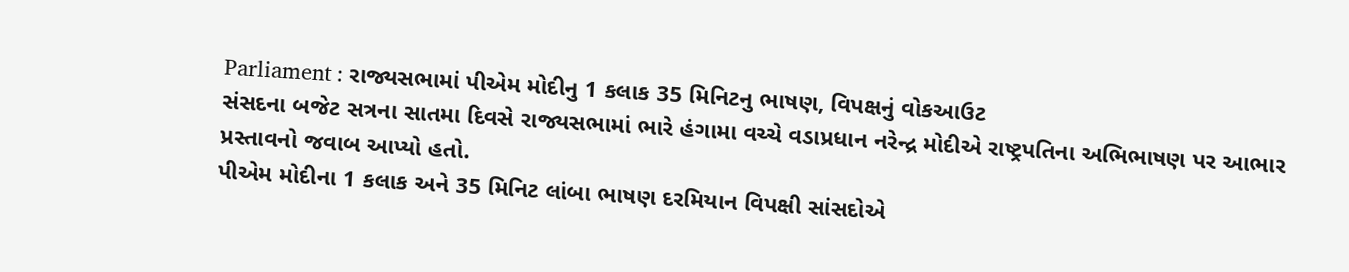Parliament : રાજ્યસભામાં પીએમ મોદીનુ 1 કલાક 35 મિનિટનુ ભાષણ, વિપક્ષનું વોકઆઉટ
સંસદના બજેટ સત્રના સાતમા દિવસે રાજ્યસભામાં ભારે હંગામા વચ્ચે વડાપ્રધાન નરેન્દ્ર મોદીએ રાષ્ટ્રપતિના અભિભાષણ પર આભાર પ્રસ્તાવનો જવાબ આપ્યો હતો.
પીએમ મોદીના 1 કલાક અને 35 મિનિટ લાંબા ભાષણ દરમિયાન વિપક્ષી સાંસદોએ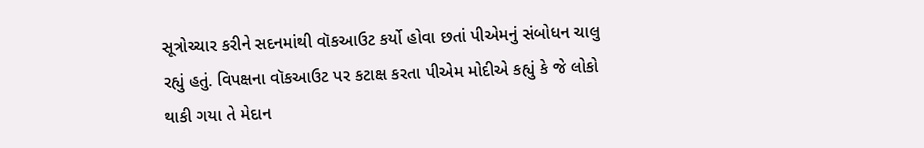સૂત્રોચ્ચાર કરીને સદનમાંથી વૉકઆઉટ કર્યો હોવા છતાં પીએમનું સંબોધન ચાલુ રહ્યું હતું. વિપક્ષના વૉકઆઉટ પર કટાક્ષ કરતા પીએમ મોદીએ કહ્યું કે જે લોકો થાકી ગયા તે મેદાન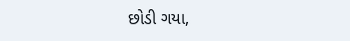છોડી ગયા,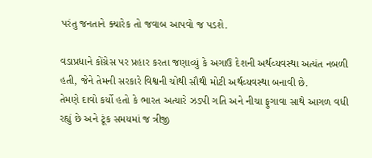પરંતુ જનતાને ક્યારેક તો જવાબ આપવો જ પડશે.

વડાપ્રધાને કોંગ્રેસ પર પ્રહાર કરતા જણાવ્યું કે અગાઉ દેશની અર્થવ્યવસ્થા અત્યંત નબળી હતી, જેને તેમની સરકારે વિશ્વની ચોથી સૌથી મોટી અર્થવ્યવસ્થા બનાવી છે.
તેમણે દાવો કર્યો હતો કે ભારત અત્યારે ઝડપી ગતિ અને નીચા ફુગાવા સાથે આગળ વધી રહ્યું છે અને ટૂંક સમયમાં જ ત્રીજી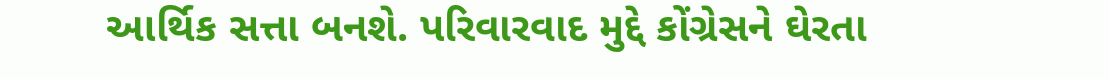આર્થિક સત્તા બનશે. પરિવારવાદ મુદ્દે કોંગ્રેસને ઘેરતા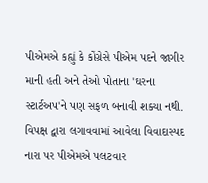પીએમએ કહ્યું કે કોંગ્રેસે પીએમ પદને જાગીર માની હતી અને તેઓ પોતાના 'ઘરના સ્ટાર્ટઅપ'ને પણ સફળ બનાવી શક્યા નથી.
વિપક્ષ દ્વારા લગાવવામાં આવેલા વિવાદાસ્પદ નારા પર પીએમએ પલટવાર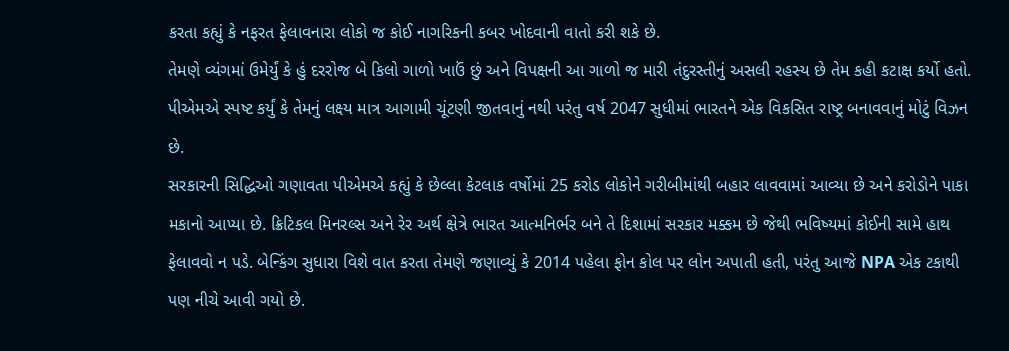કરતા કહ્યું કે નફરત ફેલાવનારા લોકો જ કોઈ નાગરિકની કબર ખોદવાની વાતો કરી શકે છે.
તેમણે વ્યંગમાં ઉમેર્યું કે હું દરરોજ બે કિલો ગાળો ખાઉં છું અને વિપક્ષની આ ગાળો જ મારી તંદુરસ્તીનું અસલી રહસ્ય છે તેમ કહી કટાક્ષ કર્યો હતો. પીએમએ સ્પષ્ટ કર્યું કે તેમનું લક્ષ્ય માત્ર આગામી ચૂંટણી જીતવાનું નથી પરંતુ વર્ષ 2047 સુધીમાં ભારતને એક વિકસિત રાષ્ટ્ર બનાવવાનું મોટું વિઝન છે.
સરકારની સિદ્ધિઓ ગણાવતા પીએમએ કહ્યું કે છેલ્લા કેટલાક વર્ષોમાં 25 કરોડ લોકોને ગરીબીમાંથી બહાર લાવવામાં આવ્યા છે અને કરોડોને પાકા મકાનો આપ્યા છે. ક્રિટિકલ મિનરલ્સ અને રેર અર્થ ક્ષેત્રે ભારત આત્મનિર્ભર બને તે દિશામાં સરકાર મક્કમ છે જેથી ભવિષ્યમાં કોઈની સામે હાથ ફેલાવવો ન પડે. બેન્કિંગ સુધારા વિશે વાત કરતા તેમણે જણાવ્યું કે 2014 પહેલા ફોન કોલ પર લોન અપાતી હતી, પરંતુ આજે NPA એક ટકાથી પણ નીચે આવી ગયો છે.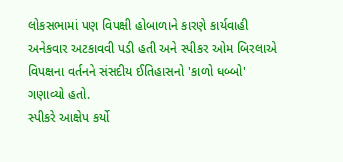લોકસભામાં પણ વિપક્ષી હોબાળાને કારણે કાર્યવાહી અનેકવાર અટકાવવી પડી હતી અને સ્પીકર ઓમ બિરલાએ વિપક્ષના વર્તનને સંસદીય ઈતિહાસનો 'કાળો ધબ્બો' ગણાવ્યો હતો.
સ્પીકરે આક્ષેપ કર્યો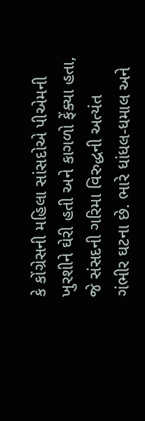કે કોંગ્રેસની મહિલા સાંસદોએ પીએમની ખુરશીને ઘેરી હતી અને કાગળો ફેંક્યા હતા, જે સંસદની ગરિમા વિરુદ્ધની અત્યંત ગંભીર ઘટના છે. ભારે ધાંધલ-ધમાલ અને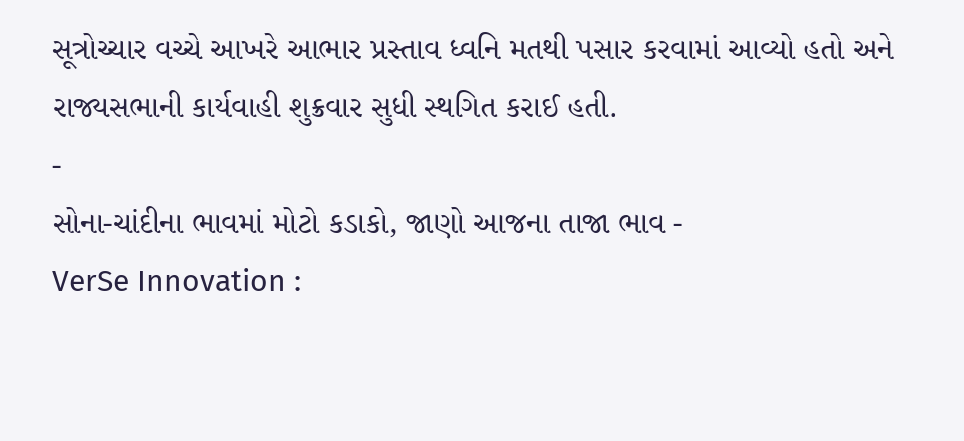સૂત્રોચ્ચાર વચ્ચે આખરે આભાર પ્રસ્તાવ ધ્વનિ મતથી પસાર કરવામાં આવ્યો હતો અને રાજ્યસભાની કાર્યવાહી શુક્રવાર સુધી સ્થગિત કરાઈ હતી.
-
સોના-ચાંદીના ભાવમાં મોટો કડાકો, જાણો આજના તાજા ભાવ -
VerSe Innovation :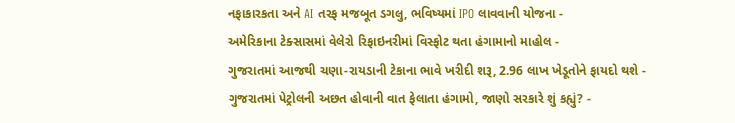નફાકારકતા અને AI તરફ મજબૂત ડગલુ, ભવિષ્યમાં IPO લાવવાની યોજના -
અમેરિકાના ટેક્સાસમાં વેલેરો રિફાઇનરીમાં વિસ્ફોટ થતા હંગામાનો માહોલ -
ગુજરાતમાં આજથી ચણા-રાયડાની ટેકાના ભાવે ખરીદી શરૂ, 2.96 લાખ ખેડૂતોને ફાયદો થશે -
ગુજરાતમાં પેટ્રોલની અછત હોવાની વાત ફેલાતા હંગામો, જાણો સરકારે શું કહ્યું? -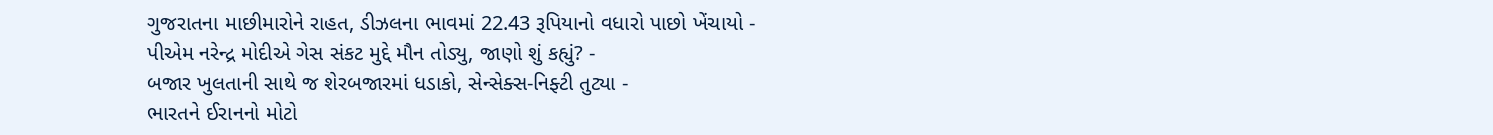ગુજરાતના માછીમારોને રાહત, ડીઝલના ભાવમાં 22.43 રૂપિયાનો વધારો પાછો ખેંચાયો -
પીએમ નરેન્દ્ર મોદીએ ગેસ સંકટ મુદ્દે મૌન તોડ્યુ, જાણો શું કહ્યું? -
બજાર ખુલતાની સાથે જ શેરબજારમાં ધડાકો, સેન્સેક્સ-નિફ્ટી તુટ્યા -
ભારતને ઈરાનનો મોટો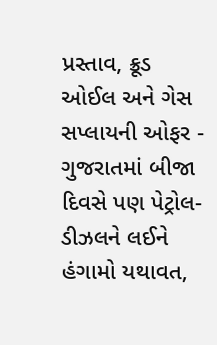પ્રસ્તાવ, ક્રૂડ ઓઈલ અને ગેસ સપ્લાયની ઓફર -
ગુજરાતમાં બીજા દિવસે પણ પેટ્રોલ-ડીઝલને લઈને હંગામો યથાવત,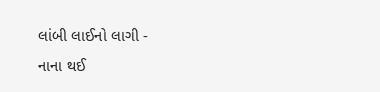લાંબી લાઈનો લાગી -
નાના થઈ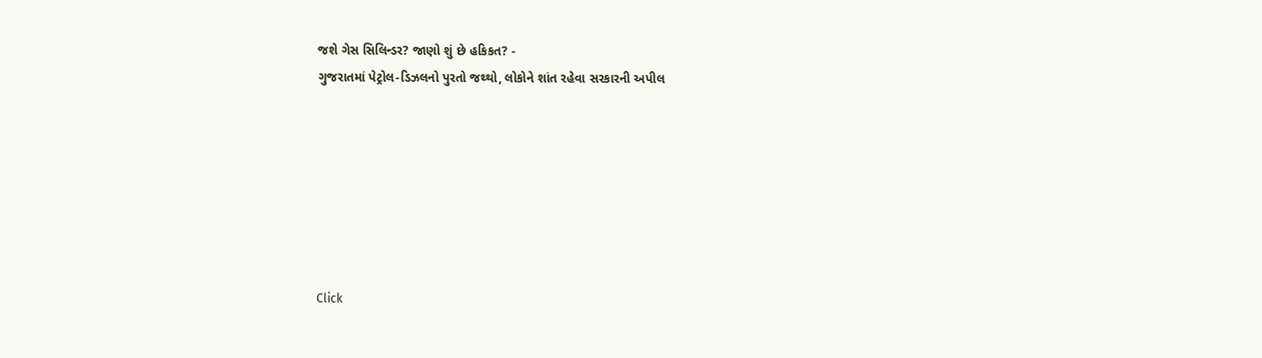જશે ગેસ સિલિન્ડર? જાણો શું છે હકિકત? -
ગુજરાતમાં પેટ્રોલ-ડિઝલનો પુરતો જથ્થો, લોકોને શાંત રહેવા સરકારની અપીલ







Click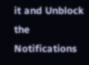it and Unblock the Notifications